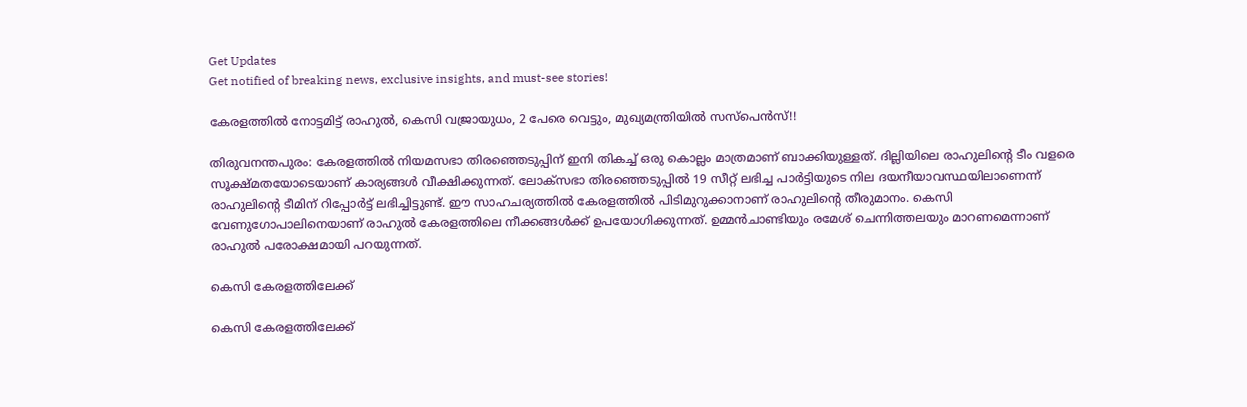Get Updates
Get notified of breaking news, exclusive insights, and must-see stories!

കേരളത്തില്‍ നോട്ടമിട്ട് രാഹുല്‍, കെസി വജ്രായുധം, 2 പേരെ വെട്ടും, മുഖ്യമന്ത്രിയില്‍ സസ്‌പെന്‍സ്!!

തിരുവനന്തപുരം: കേരളത്തില്‍ നിയമസഭാ തിരഞ്ഞെടുപ്പിന് ഇനി തികച്ച് ഒരു കൊല്ലം മാത്രമാണ് ബാക്കിയുള്ളത്. ദില്ലിയിലെ രാഹുലിന്റെ ടീം വളരെ സൂക്ഷ്മതയോടെയാണ് കാര്യങ്ങള്‍ വീക്ഷിക്കുന്നത്. ലോക്‌സഭാ തിരഞ്ഞെടുപ്പില്‍ 19 സീറ്റ് ലഭിച്ച പാര്‍ട്ടിയുടെ നില ദയനീയാവസ്ഥയിലാണെന്ന് രാഹുലിന്റെ ടീമിന് റിപ്പോര്‍ട്ട് ലഭിച്ചിട്ടുണ്ട്. ഈ സാഹചര്യത്തില്‍ കേരളത്തില്‍ പിടിമുറുക്കാനാണ് രാഹുലിന്റെ തീരുമാനം. കെസി വേണുഗോപാലിനെയാണ് രാഹുല്‍ കേരളത്തിലെ നീക്കങ്ങള്‍ക്ക് ഉപയോഗിക്കുന്നത്. ഉമ്മന്‍ചാണ്ടിയും രമേശ് ചെന്നിത്തലയും മാറണമെന്നാണ് രാഹുല്‍ പരോക്ഷമായി പറയുന്നത്.

കെസി കേരളത്തിലേക്ക്

കെസി കേരളത്തിലേക്ക്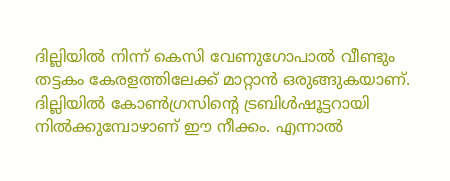ദില്ലിയില്‍ നിന്ന് കെസി വേണുഗോപാല്‍ വീണ്ടും തട്ടകം കേരളത്തിലേക്ക് മാറ്റാന്‍ ഒരുങ്ങുകയാണ്. ദില്ലിയില്‍ കോണ്‍ഗ്രസിന്റെ ട്രബിള്‍ഷൂട്ടറായി നില്‍ക്കുമ്പോഴാണ് ഈ നീക്കം. എന്നാല്‍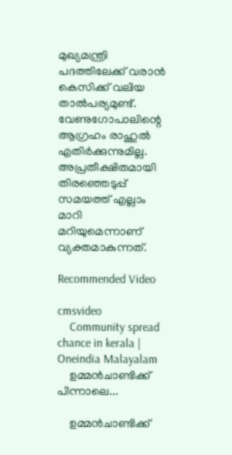മുഖ്യമന്ത്രി പദത്തിലേക്ക് വരാന്‍ കെസിക്ക് വലിയ താല്‍പര്യമുണ്ട്. വേണുഗോപാലിന്റെ ആഗ്രഹം രാഹുല്‍ എതിര്‍ക്കുന്നുമില്ല. അപ്രതീക്ഷിതമായി തിരഞ്ഞെടുപ്പ് സമയത്ത് എല്ലാം മാറി മറിയുമെന്നാണ് വ്യക്തമാകുന്നത്.

Recommended Video

cmsvideo
    Community spread chance in kerala | Oneindia Malayalam
    ഉമ്മന്‍ചാണ്ടിക്ക് പിന്നാലെ...

    ഉമ്മന്‍ചാണ്ടിക്ക്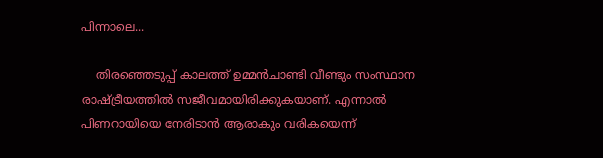പിന്നാലെ...

    തിരഞ്ഞെടുപ്പ് കാലത്ത് ഉമ്മന്‍ചാണ്ടി വീണ്ടും സംസ്ഥാന രാഷ്ട്രീയത്തില്‍ സജീവമായിരിക്കുകയാണ്. എന്നാല്‍ പിണറായിയെ നേരിടാന്‍ ആരാകും വരികയെന്ന്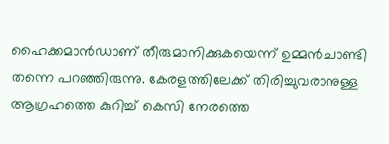ഹൈക്കമാന്‍ഡാണ് തീരുമാനിക്കുകയെന്ന് ഉമ്മന്‍ചാണ്ടി തന്നെ പറഞ്ഞിരുന്നു. കേരളത്തിലേക്ക് തിരിച്ചുവരാനുള്ള ആഗ്രഹത്തെ കുറിച്ച് കെസി നേരത്തെ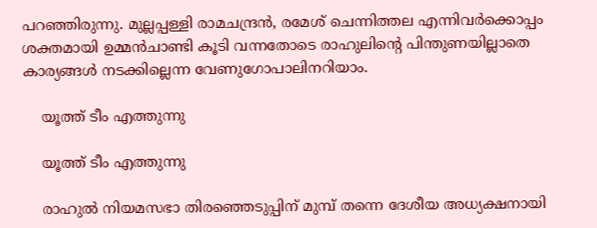പറഞ്ഞിരുന്നു. മുല്ലപ്പള്ളി രാമചന്ദ്രന്‍, രമേശ് ചെന്നിത്തല എന്നിവര്‍ക്കൊപ്പം ശക്തമായി ഉമ്മന്‍ചാണ്ടി കൂടി വന്നതോടെ രാഹുലിന്റെ പിന്തുണയില്ലാതെ കാര്യങ്ങള്‍ നടക്കില്ലെന്ന വേണുഗോപാലിനറിയാം.

    യൂത്ത് ടീം എത്തുന്നു

    യൂത്ത് ടീം എത്തുന്നു

    രാഹുല്‍ നിയമസഭാ തിരഞ്ഞെടുപ്പിന് മുമ്പ് തന്നെ ദേശീയ അധ്യക്ഷനായി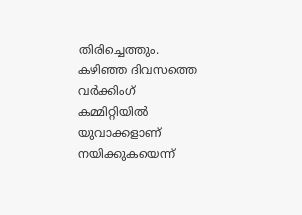തിരിച്ചെത്തും. കഴിഞ്ഞ ദിവസത്തെ വര്‍ക്കിംഗ് കമ്മിറ്റിയില്‍ യുവാക്കളാണ് നയിക്കുകയെന്ന്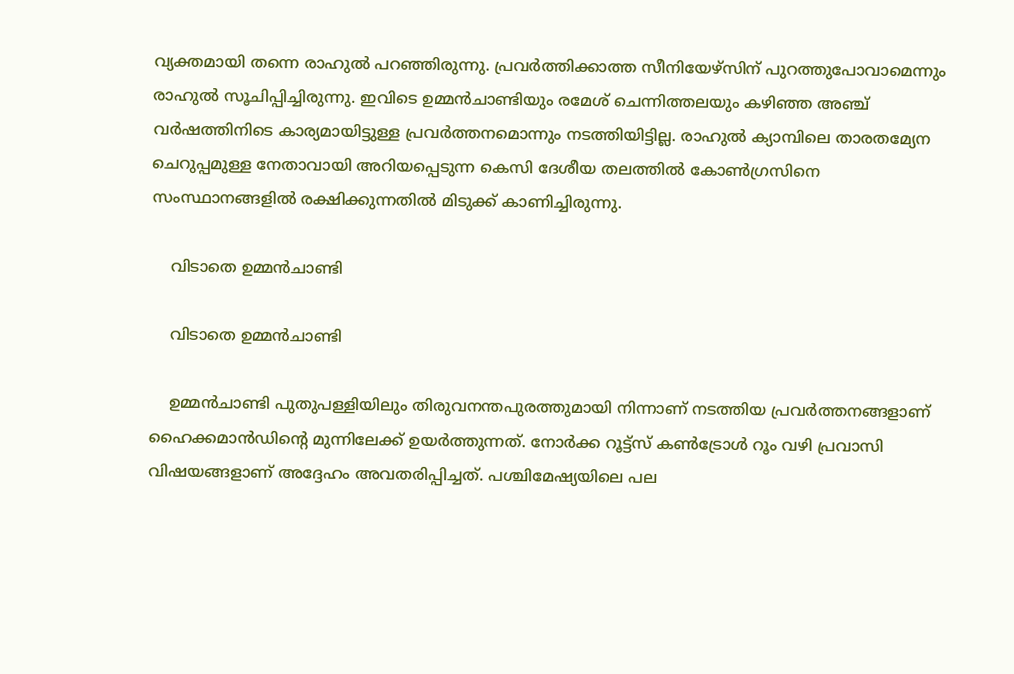വ്യക്തമായി തന്നെ രാഹുല്‍ പറഞ്ഞിരുന്നു. പ്രവര്‍ത്തിക്കാത്ത സീനിയേഴ്‌സിന് പുറത്തുപോവാമെന്നും രാഹുല്‍ സൂചിപ്പിച്ചിരുന്നു. ഇവിടെ ഉമ്മന്‍ചാണ്ടിയും രമേശ് ചെന്നിത്തലയും കഴിഞ്ഞ അഞ്ച് വര്‍ഷത്തിനിടെ കാര്യമായിട്ടുള്ള പ്രവര്‍ത്തനമൊന്നും നടത്തിയിട്ടില്ല. രാഹുല്‍ ക്യാമ്പിലെ താരതമ്യേന ചെറുപ്പമുള്ള നേതാവായി അറിയപ്പെടുന്ന കെസി ദേശീയ തലത്തില്‍ കോണ്‍ഗ്രസിനെ സംസ്ഥാനങ്ങളില്‍ രക്ഷിക്കുന്നതില്‍ മിടുക്ക് കാണിച്ചിരുന്നു.

    വിടാതെ ഉമ്മന്‍ചാണ്ടി

    വിടാതെ ഉമ്മന്‍ചാണ്ടി

    ഉമ്മന്‍ചാണ്ടി പുതുപള്ളിയിലും തിരുവനന്തപുരത്തുമായി നിന്നാണ് നടത്തിയ പ്രവര്‍ത്തനങ്ങളാണ് ഹൈക്കമാന്‍ഡിന്റെ മുന്നിലേക്ക് ഉയര്‍ത്തുന്നത്. നോര്‍ക്ക റൂട്ട്‌സ് കണ്‍ട്രോള്‍ റൂം വഴി പ്രവാസി വിഷയങ്ങളാണ് അദ്ദേഹം അവതരിപ്പിച്ചത്. പശ്ചിമേഷ്യയിലെ പല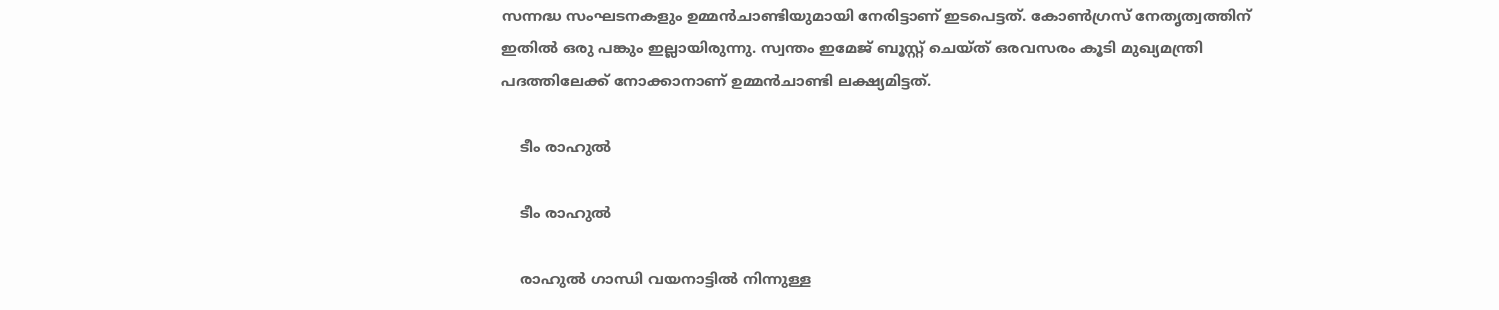സന്നദ്ധ സംഘടനകളും ഉമ്മന്‍ചാണ്ടിയുമായി നേരിട്ടാണ് ഇടപെട്ടത്. കോണ്‍ഗ്രസ് നേതൃത്വത്തിന് ഇതില്‍ ഒരു പങ്കും ഇല്ലായിരുന്നു. സ്വന്തം ഇമേജ് ബൂസ്റ്റ് ചെയ്ത് ഒരവസരം കൂടി മുഖ്യമന്ത്രി പദത്തിലേക്ക് നോക്കാനാണ് ഉമ്മന്‍ചാണ്ടി ലക്ഷ്യമിട്ടത്.

    ടീം രാഹുല്‍

    ടീം രാഹുല്‍

    രാഹുല്‍ ഗാന്ധി വയനാട്ടില്‍ നിന്നുള്ള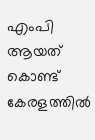എംപി ആയത് കൊണ്ട് കേരളത്തില്‍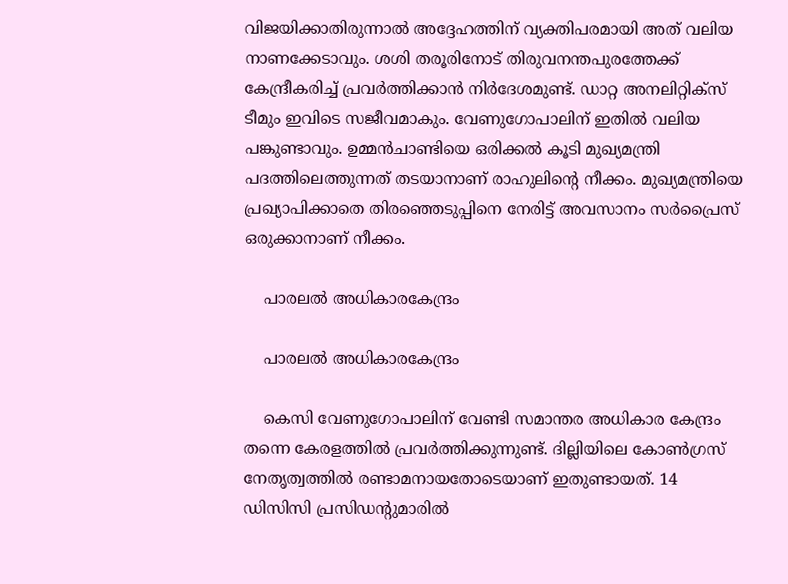വിജയിക്കാതിരുന്നാല്‍ അദ്ദേഹത്തിന് വ്യക്തിപരമായി അത് വലിയ നാണക്കേടാവും. ശശി തരൂരിനോട് തിരുവനന്തപുരത്തേക്ക് കേന്ദ്രീകരിച്ച് പ്രവര്‍ത്തിക്കാന്‍ നിര്‍ദേശമുണ്ട്. ഡാറ്റ അനലിറ്റിക്‌സ് ടീമും ഇവിടെ സജീവമാകും. വേണുഗോപാലിന് ഇതില്‍ വലിയ പങ്കുണ്ടാവും. ഉമ്മന്‍ചാണ്ടിയെ ഒരിക്കല്‍ കൂടി മുഖ്യമന്ത്രി പദത്തിലെത്തുന്നത് തടയാനാണ് രാഹുലിന്റെ നീക്കം. മുഖ്യമന്ത്രിയെ പ്രഖ്യാപിക്കാതെ തിരഞ്ഞെടുപ്പിനെ നേരിട്ട് അവസാനം സര്‍പ്രൈസ് ഒരുക്കാനാണ് നീക്കം.

    പാരലല്‍ അധികാരകേന്ദ്രം

    പാരലല്‍ അധികാരകേന്ദ്രം

    കെസി വേണുഗോപാലിന് വേണ്ടി സമാന്തര അധികാര കേന്ദ്രം തന്നെ കേരളത്തില്‍ പ്രവര്‍ത്തിക്കുന്നുണ്ട്. ദില്ലിയിലെ കോണ്‍ഗ്രസ് നേതൃത്വത്തില്‍ രണ്ടാമനായതോടെയാണ് ഇതുണ്ടായത്. 14 ഡിസിസി പ്രസിഡന്റുമാരില്‍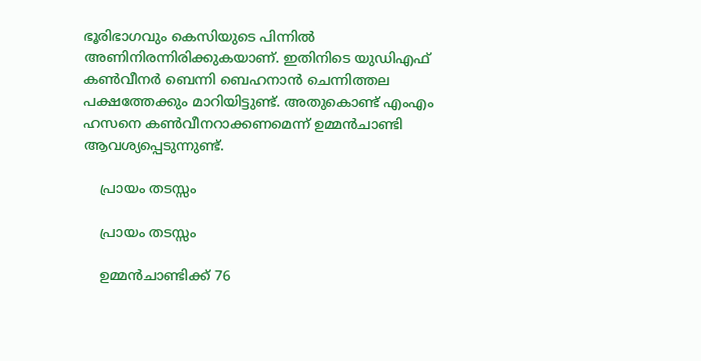ഭൂരിഭാഗവും കെസിയുടെ പിന്നില്‍ അണിനിരന്നിരിക്കുകയാണ്. ഇതിനിടെ യുഡിഎഫ് കണ്‍വീനര്‍ ബെന്നി ബെഹനാന്‍ ചെന്നിത്തല പക്ഷത്തേക്കും മാറിയിട്ടുണ്ട്. അതുകൊണ്ട് എംഎം ഹസനെ കണ്‍വീനറാക്കണമെന്ന് ഉമ്മന്‍ചാണ്ടി ആവശ്യപ്പെടുന്നുണ്ട്.

    പ്രായം തടസ്സം

    പ്രായം തടസ്സം

    ഉമ്മന്‍ചാണ്ടിക്ക് 76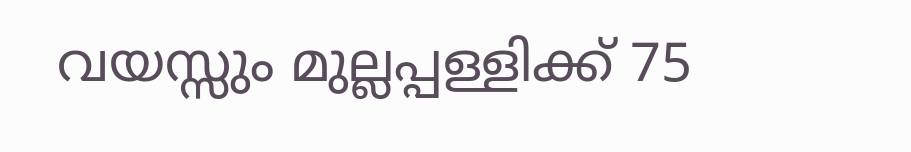വയസ്സും മുല്ലപ്പള്ളിക്ക് 75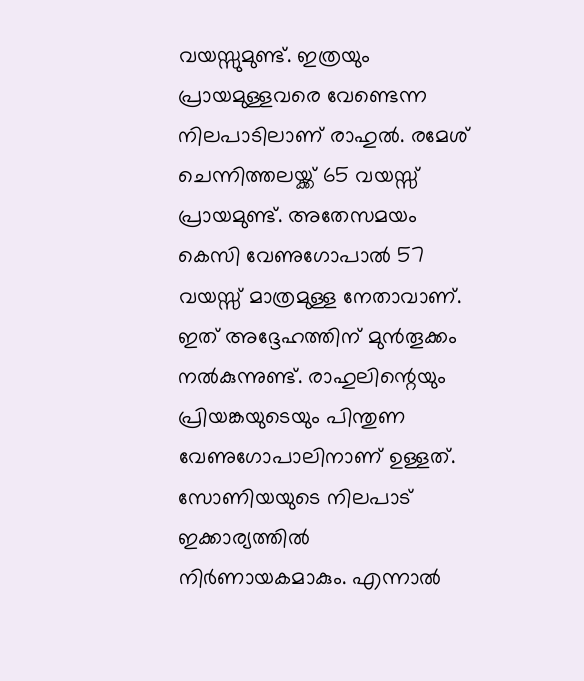വയസ്സുമുണ്ട്. ഇത്രയും പ്രായമുള്ളവരെ വേണ്ടെന്ന നിലപാടിലാണ് രാഹുല്‍. രമേശ് ചെന്നിത്തലയ്ക്ക് 65 വയസ്സ് പ്രായമുണ്ട്. അതേസമയം കെസി വേണുഗോപാല്‍ 57 വയസ്സ് മാത്രമുള്ള നേതാവാണ്. ഇത് അദ്ദേഹത്തിന് മുന്‍തൂക്കം നല്‍കുന്നുണ്ട്. രാഹുലിന്റെയും പ്രിയങ്കയുടെയും പിന്തുണ വേണുഗോപാലിനാണ് ഉള്ളത്. സോണിയയുടെ നിലപാട് ഇക്കാര്യത്തില്‍ നിര്‍ണായകമാകും. എന്നാല്‍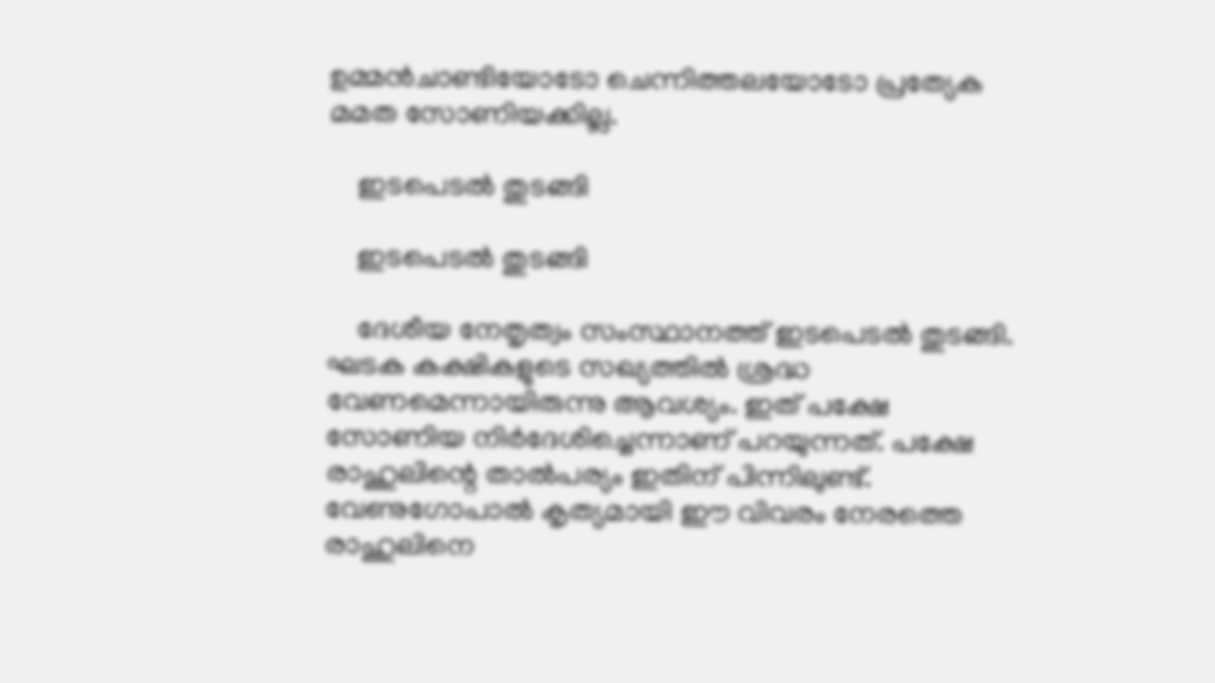ഉമ്മന്‍ചാണ്ടിയോടോ ചെന്നിത്തലയോടോ പ്രത്യേക മമത സോണിയക്കില്ല.

    ഇടപെടല്‍ തുടങ്ങി

    ഇടപെടല്‍ തുടങ്ങി

    ദേശീയ നേതൃത്വം സംസ്ഥാനത്ത് ഇടപെടല്‍ തുടങ്ങി. ഘടക കക്ഷികളുടെ സഖ്യത്തില്‍ ശ്രദ്ധ വേണമെന്നായിരുന്നു ആവശ്യം. ഇത് പക്ഷേ സോണിയ നിര്‍ദേശിച്ചെന്നാണ് പറയുന്നത്. പക്ഷേ രാഹുലിന്റെ താല്‍പര്യം ഇതിന് പിന്നിലുണ്ട്. വേണുഗോപാല്‍ കൃത്യമായി ഈ വിവരം നേരത്തെ രാഹുലിനെ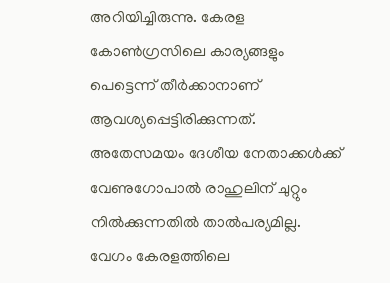അറിയിച്ചിരുന്നു. കേരള കോണ്‍ഗ്രസിലെ കാര്യങ്ങളും പെട്ടെന്ന് തീര്‍ക്കാനാണ് ആവശ്യപ്പെട്ടിരിക്കുന്നത്. അതേസമയം ദേശീയ നേതാക്കള്‍ക്ക് വേണുഗോപാല്‍ രാഹുലിന് ചുറ്റും നില്‍ക്കുന്നതില്‍ താല്‍പര്യമില്ല. വേഗം കേരളത്തിലെ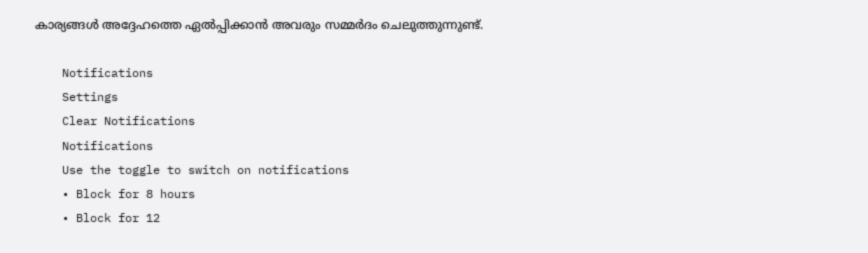കാര്യങ്ങള്‍ അദ്ദേഹത്തെ ഏല്‍പ്പിക്കാന്‍ അവരും സമ്മര്‍ദം ചെലുത്തുന്നുണ്ട്.

    Notifications
    Settings
    Clear Notifications
    Notifications
    Use the toggle to switch on notifications
    • Block for 8 hours
    • Block for 12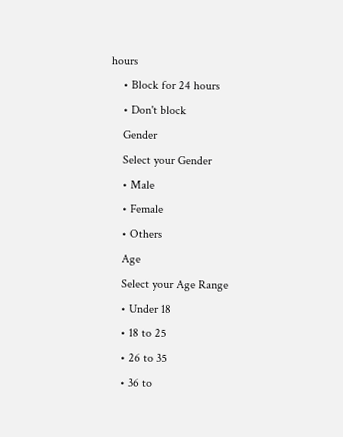hours
    • Block for 24 hours
    • Don't block
    Gender
    Select your Gender
    • Male
    • Female
    • Others
    Age
    Select your Age Range
    • Under 18
    • 18 to 25
    • 26 to 35
    • 36 to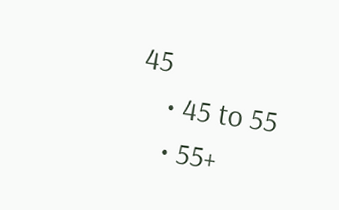45
    • 45 to 55
    • 55+